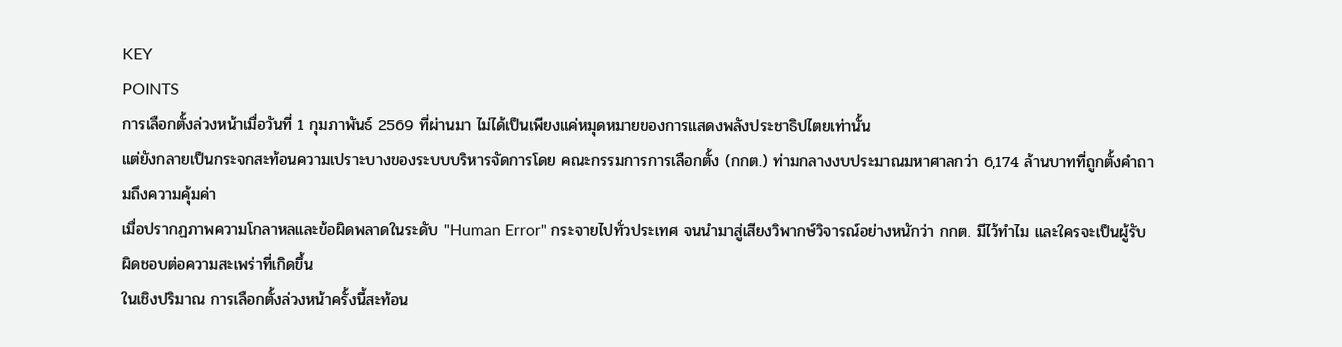KEY
POINTS
การเลือกตั้งล่วงหน้าเมื่อวันที่ 1 กุมภาพันธ์ 2569 ที่ผ่านมา ไม่ได้เป็นเพียงแค่หมุดหมายของการแสดงพลังประชาธิปไตยเท่านั้น
แต่ยังกลายเป็นกระจกสะท้อนความเปราะบางของระบบบริหารจัดการโดย คณะกรรมการการเลือกตั้ง (กกต.) ท่ามกลางงบประมาณมหาศาลกว่า 6,174 ล้านบาทที่ถูกตั้งคำถามถึงความคุ้มค่า
เมื่อปรากฏภาพความโกลาหลและข้อผิดพลาดในระดับ "Human Error" กระจายไปทั่วประเทศ จนนำมาสู่เสียงวิพากษ์วิจารณ์อย่างหนักว่า กกต. มีไว้ทำไม และใครจะเป็นผู้รับผิดชอบต่อความสะเพร่าที่เกิดขึ้น
ในเชิงปริมาณ การเลือกตั้งล่วงหน้าครั้งนี้สะท้อน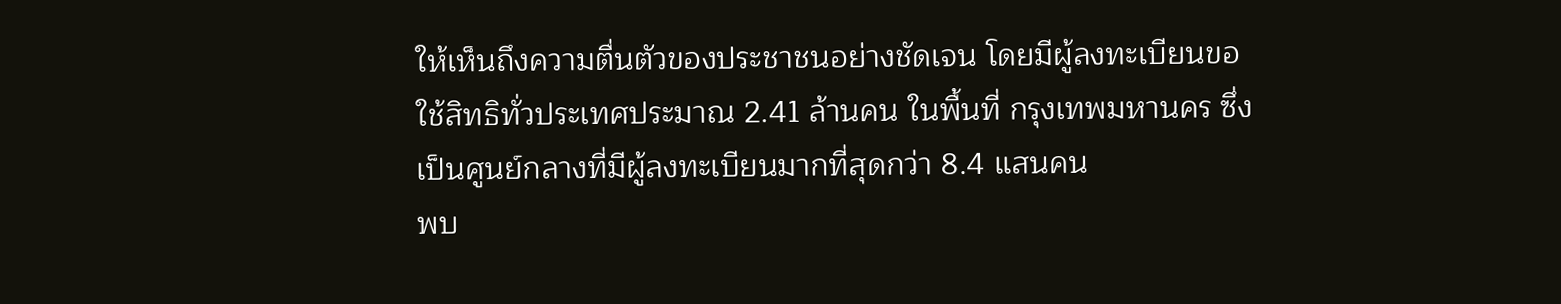ให้เห็นถึงความตื่นตัวของประชาชนอย่างชัดเจน โดยมีผู้ลงทะเบียนขอใช้สิทธิทั่วประเทศประมาณ 2.41 ล้านคน ในพื้นที่ กรุงเทพมหานคร ซึ่งเป็นศูนย์กลางที่มีผู้ลงทะเบียนมากที่สุดกว่า 8.4 แสนคน
พบ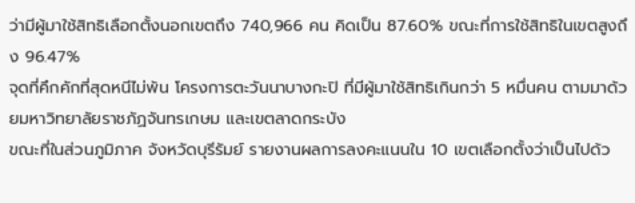ว่ามีผู้มาใช้สิทธิเลือกตั้งนอกเขตถึง 740,966 คน คิดเป็น 87.60% ขณะที่การใช้สิทธิในเขตสูงถึง 96.47%
จุดที่คึกคักที่สุดหนีไม่พ้น โครงการตะวันนาบางกะปิ ที่มีผู้มาใช้สิทธิเกินกว่า 5 หมื่นคน ตามมาด้วยมหาวิทยาลัยราชภัฏจันทรเกษม และเขตลาดกระบัง
ขณะที่ในส่วนภูมิภาค จังหวัดบุรีรัมย์ รายงานผลการลงคะแนนใน 10 เขตเลือกตั้งว่าเป็นไปด้ว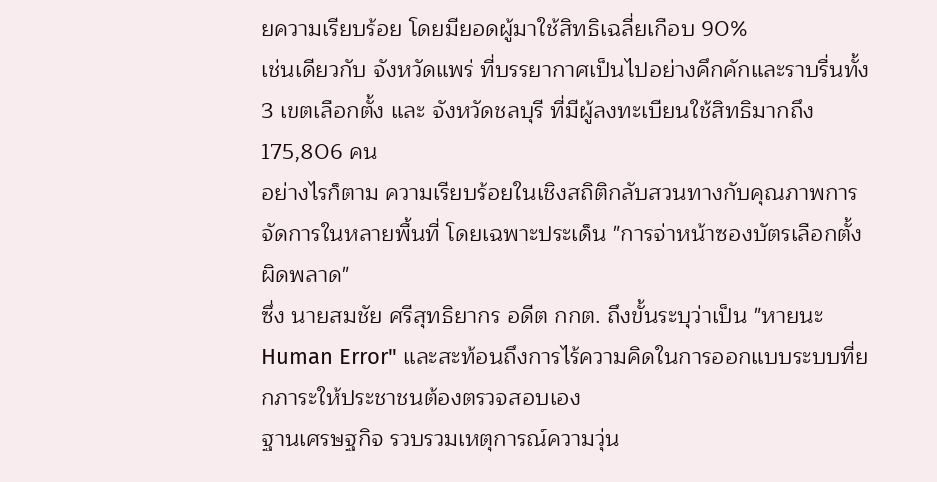ยความเรียบร้อย โดยมียอดผู้มาใช้สิทธิเฉลี่ยเกือบ 90%
เช่นเดียวกับ จังหวัดแพร่ ที่บรรยากาศเป็นไปอย่างคึกคักและราบรื่นทั้ง 3 เขตเลือกตั้ง และ จังหวัดชลบุรี ที่มีผู้ลงทะเบียนใช้สิทธิมากถึง 175,806 คน
อย่างไรก็ตาม ความเรียบร้อยในเชิงสถิติกลับสวนทางกับคุณภาพการจัดการในหลายพื้นที่ โดยเฉพาะประเด็น "การจ่าหน้าซองบัตรเลือกตั้งผิดพลาด"
ซึ่ง นายสมชัย ศรีสุทธิยากร อดีต กกต. ถึงขั้นระบุว่าเป็น "หายนะ Human Error" และสะท้อนถึงการไร้ความคิดในการออกแบบระบบที่ยกภาระให้ประชาชนต้องตรวจสอบเอง
ฐานเศรษฐกิจ รวบรวมเหตุการณ์ความวุ่น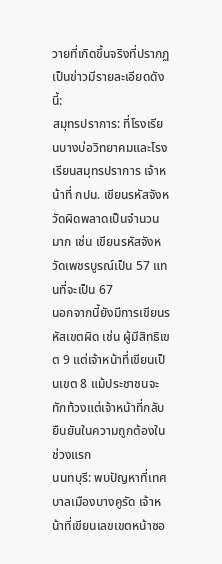วายที่เกิดขึ้นจริงที่ปรากฏเป็นข่าวมีรายละเอียดดังนี้:
สมุทรปราการ: ที่โรงเรียนบางบ่อวิทยาคมและโรงเรียนสมุทรปราการ เจ้าหน้าที่ กปน. เขียนรหัสจังหวัดผิดพลาดเป็นจำนวนมาก เช่น เขียนรหัสจังหวัดเพชรบูรณ์เป็น 57 แทนที่จะเป็น 67
นอกจากนี้ยังมีการเขียนรหัสเขตผิด เช่น ผู้มีสิทธิเขต 9 แต่เจ้าหน้าที่เขียนเป็นเขต 8 แม้ประชาชนจะทักท้วงแต่เจ้าหน้าที่กลับยืนยันในความถูกต้องในช่วงแรก
นนทบุรี: พบปัญหาที่เทศบาลเมืองบางคูรัด เจ้าหน้าที่เขียนเลขเขตหน้าซอ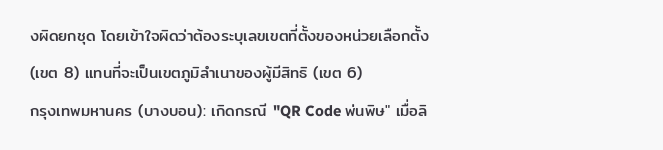งผิดยกชุด โดยเข้าใจผิดว่าต้องระบุเลขเขตที่ตั้งของหน่วยเลือกตั้ง (เขต 8) แทนที่จะเป็นเขตภูมิลำเนาของผู้มีสิทธิ (เขต 6)
กรุงเทพมหานคร (บางบอน): เกิดกรณี "QR Code พ่นพิษ" เมื่อลิ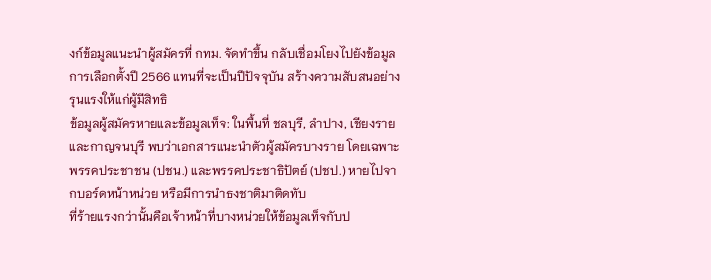งก์ข้อมูลแนะนำผู้สมัครที่ กทม. จัดทำขึ้น กลับเชื่อมโยงไปยังข้อมูลการเลือกตั้งปี 2566 แทนที่จะเป็นปีปัจจุบัน สร้างความสับสนอย่างรุนแรงให้แก่ผู้มีสิทธิ
ข้อมูลผู้สมัครหายและข้อมูลเท็จ: ในพื้นที่ ชลบุรี, ลำปาง, เชียงราย และกาญจนบุรี พบว่าเอกสารแนะนำตัวผู้สมัครบางราย โดยเฉพาะพรรคประชาชน (ปชน.) และพรรคประชาธิปัตย์ (ปชป.) หายไปจากบอร์ดหน้าหน่วย หรือมีการนำธงชาติมาติดทับ
ที่ร้ายแรงกว่านั้นคือเจ้าหน้าที่บางหน่วยให้ข้อมูลเท็จกับป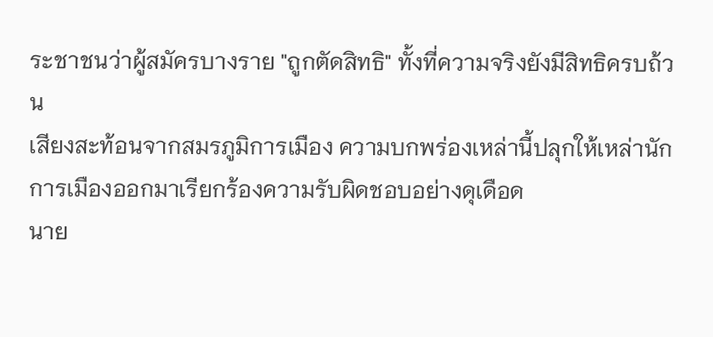ระชาชนว่าผู้สมัครบางราย "ถูกตัดสิทธิ" ทั้งที่ความจริงยังมีสิทธิครบถ้วน
เสียงสะท้อนจากสมรภูมิการเมือง ความบกพร่องเหล่านี้ปลุกให้เหล่านักการเมืองออกมาเรียกร้องความรับผิดชอบอย่างดุเดือด
นาย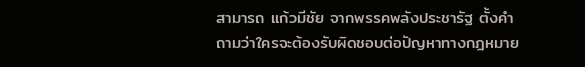สามารถ แก้วมีชัย จากพรรคพลังประชารัฐ ตั้งคำถามว่าใครจะต้องรับผิดชอบต่อปัญหาทางกฎหมาย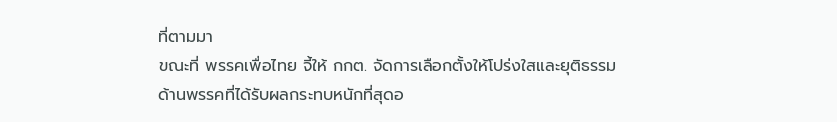ที่ตามมา
ขณะที่ พรรคเพื่อไทย จี้ให้ กกต. จัดการเลือกตั้งให้โปร่งใสและยุติธรรม
ด้านพรรคที่ได้รับผลกระทบหนักที่สุดอ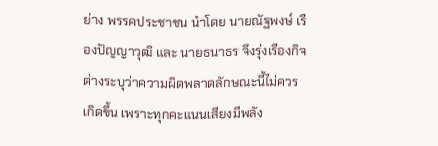ย่าง พรรคประชาชน นำโดย นายณัฐพงษ์ เรืองปัญญาวุฒิ และ นายธนาธร จึงรุ่งเรืองกิจ ต่างระบุว่าความผิดพลาดลักษณะนี้ไม่ควรเกิดขึ้น เพราะทุกคะแนนเสียงมีพลัง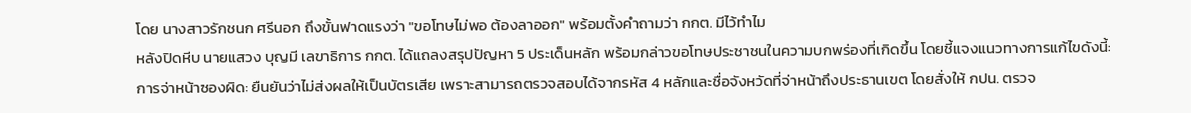โดย นางสาวรักชนก ศรีนอก ถึงขั้นฟาดแรงว่า "ขอโทษไม่พอ ต้องลาออก" พร้อมตั้งคำถามว่า กกต. มีไว้ทำไม
หลังปิดหีบ นายแสวง บุญมี เลขาธิการ กกต. ได้แถลงสรุปปัญหา 5 ประเด็นหลัก พร้อมกล่าวขอโทษประชาชนในความบกพร่องที่เกิดขึ้น โดยชี้แจงแนวทางการแก้ไขดังนี้:
การจ่าหน้าซองผิด: ยืนยันว่าไม่ส่งผลให้เป็นบัตรเสีย เพราะสามารถตรวจสอบได้จากรหัส 4 หลักและชื่อจังหวัดที่จ่าหน้าถึงประธานเขต โดยสั่งให้ กปน. ตรวจ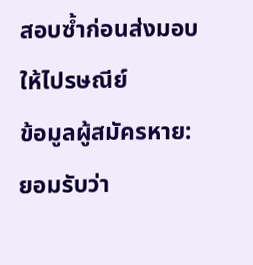สอบซ้ำก่อนส่งมอบให้ไปรษณีย์
ข้อมูลผู้สมัครหาย: ยอมรับว่า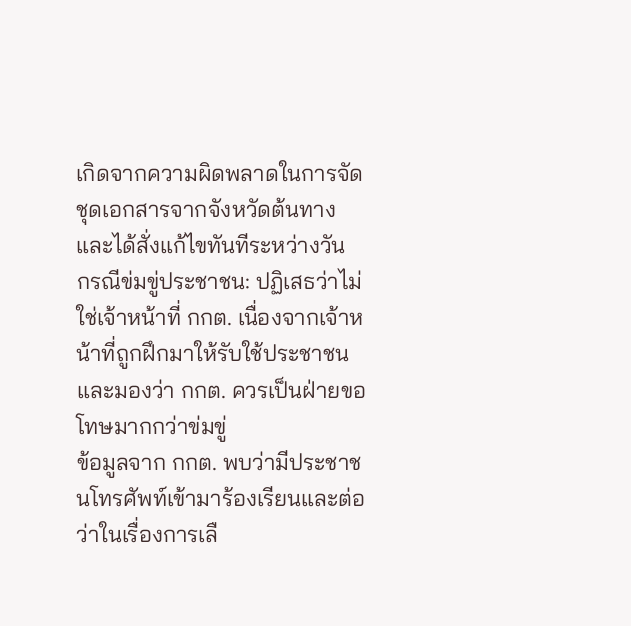เกิดจากความผิดพลาดในการจัดชุดเอกสารจากจังหวัดต้นทาง และได้สั่งแก้ไขทันทีระหว่างวัน
กรณีข่มขู่ประชาชน: ปฏิเสธว่าไม่ใช่เจ้าหน้าที่ กกต. เนื่องจากเจ้าหน้าที่ถูกฝึกมาให้รับใช้ประชาชน และมองว่า กกต. ควรเป็นฝ่ายขอโทษมากกว่าข่มขู่
ข้อมูลจาก กกต. พบว่ามีประชาชนโทรศัพท์เข้ามาร้องเรียนและต่อว่าในเรื่องการเลื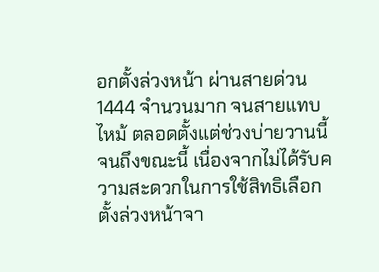อกตั้งล่วงหน้า ผ่านสายด่วน 1444 จำนวนมาก จนสายแทบไหม้ ตลอดตั้งแต่ช่วงบ่ายวานนี้ จนถึงขณะนี้ เนื่องจากไม่ได้รับความสะดวกในการใช้สิทธิเลือกตั้งล่วงหน้าจา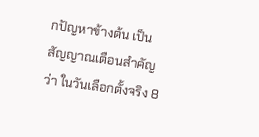กปัญหาข้างต้น เป็นสัญญาณเตือนสำคัญว่า ในวันเลือกตั้งจริง 8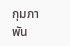กุมภาพัน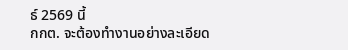ธ์ 2569 นี้
กกต. จะต้องทำงานอย่างละเอียด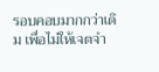รอบคอบมากกว่าเดิม เพื่อไม่ให้เจตจำ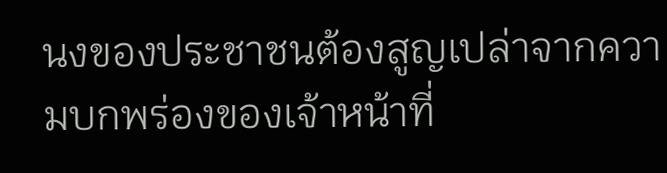นงของประชาชนต้องสูญเปล่าจากความบกพร่องของเจ้าหน้าที่